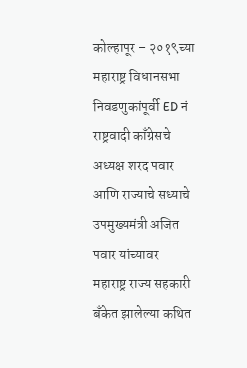कोल्हापूर – २०१९च्या महाराष्ट्र विधानसभा निवडणुकांपूर्वी ED नं राष्ट्रवादी काँग्रेसचे अध्यक्ष शरद पवार आणि राज्याचे सध्याचे उपमुख्यमंत्री अजित पवार यांच्यावर महाराष्ट्र राज्य सहकारी बँकेत झालेल्या कथित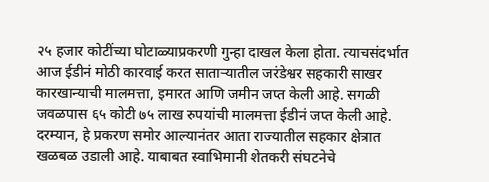२५ हजार कोटींच्या घोटाळ्याप्रकरणी गुन्हा दाखल केला होता. त्याचसंदर्भात आज ईडीनं मोठी कारवाई करत साताऱ्यातील जरंडेश्वर सहकारी साखर कारखान्याची मालमत्ता, इमारत आणि जमीन जप्त केली आहे. सगळी जवळपास ६५ कोटी ७५ लाख रुपयांची मालमत्ता ईडीनं जप्त केली आहे.
दरम्यान, हे प्रकरण समोर आल्यानंतर आता राज्यातील सहकार क्षेत्रात खळबळ उडाली आहे. याबाबत स्वाभिमानी शेतकरी संघटनेचे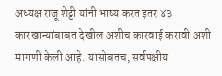अध्यक्ष राजू शेट्टी यांनी भाष्य करत इतर ४३ कारखान्यांबाबत देखील अशीच कारवाई करावी अशी मागणी केली आहे. यासोबतच, सर्वपक्षीय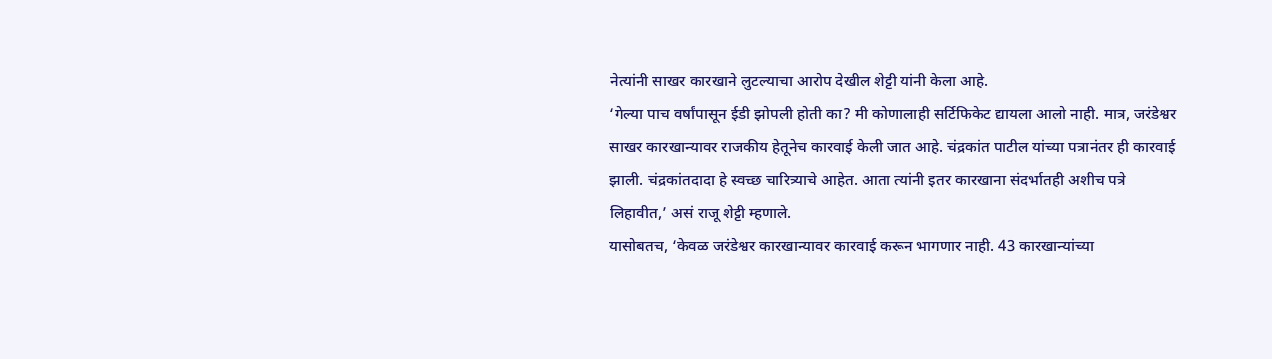नेत्यांनी साखर कारखाने लुटल्याचा आरोप देखील शेट्टी यांनी केला आहे.
‘गेल्या पाच वर्षांपासून ईडी झोपली होती का? मी कोणालाही सर्टिफिकेट द्यायला आलो नाही. मात्र, जरंडेश्वर साखर कारखान्यावर राजकीय हेतूनेच कारवाई केली जात आहे. चंद्रकांत पाटील यांच्या पत्रानंतर ही कारवाई झाली. चंद्रकांतदादा हे स्वच्छ चारित्र्याचे आहेत. आता त्यांनी इतर कारखाना संदर्भातही अशीच पत्रे लिहावीत,’ असं राजू शेट्टी म्हणाले.
यासोबतच, ‘केवळ जरंडेश्वर कारखान्यावर कारवाई करून भागणार नाही. 43 कारखान्यांच्या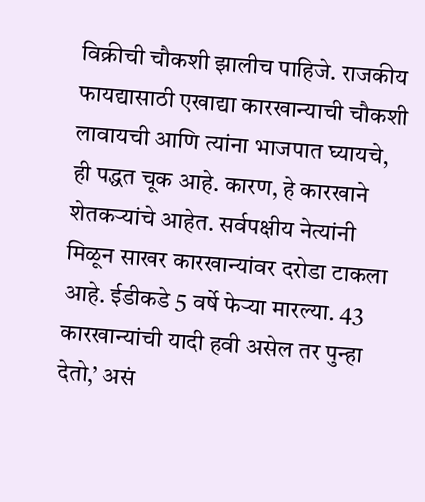विक्रीची चौकशी झालीच पाहिजे. राजकीय फायद्यासाठी एखाद्या कारखान्याची चौकशी लावायची आणि त्यांना भाजपात घ्यायचे, ही पद्धत चूक आहे. कारण, हे कारखाने शेतकऱ्यांचे आहेत. सर्वपक्षीय नेत्यांनी मिळून साखर कारखान्यांवर दरोडा टाकला आहे. ईडीकडे 5 वर्षे फेऱ्या मारल्या. 43 कारखान्यांची यादी हवी असेल तर पुन्हा देतो,’ असं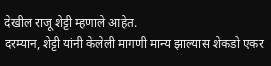देखील राजू शेट्टी म्हणाले आहेत.
दरम्यान, शेट्टी यांनी केलेली मागणी मान्य झाल्यास शेकडो एकर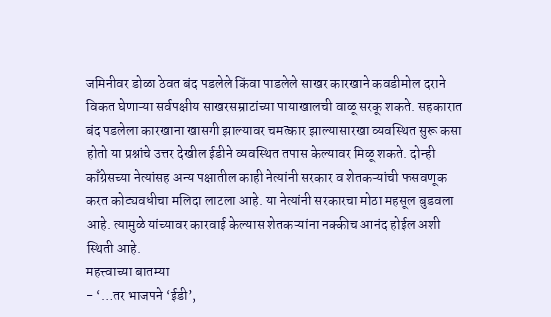जमिनीवर डोळा ठेवत बंद पडलेले किंवा पाडलेले साखर कारखाने कवडीमोल दराने विकत घेणाऱ्या सर्वपक्षीय साखरसम्राटांच्या पायाखालची वाळू सरकू शकते. सहकारात बंद पडलेला कारखाना खासगी झाल्यावर चमत्कार झाल्यासारखा व्यवस्थित सुरू कसा होतो या प्रश्नांचे उत्तर देखील ईडीने व्यवस्थित तपास केल्यावर मिळू शकते. दोन्ही काँग्रेसच्या नेत्यांसह अन्य पक्षातील काही नेत्यांनी सरकार व शेतकऱ्यांची फसवणूक करत कोट्यवधीचा मलिदा लाटला आहे. या नेत्यांनी सरकारचा मोठा महसूल बुडवला आहे. त्यामुळे यांच्यावर कारवाई केल्यास शेतकऱ्यांना नक्कीच आनंद होईल अशी स्थिती आहे.
महत्त्वाच्या बातम्या
- ‘…तर भाजपने ‘ईडी’,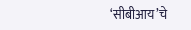‘सीबीआय’चे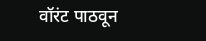वॉरंट पाठवून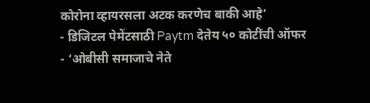कोरोना व्हायरसला अटक करणेच बाकी आहे’
- डिजिटल पेमेंटसाठी Paytm देतेय ५० कोटींची ऑफर
- ‘ओबीसी समाजाचे नेते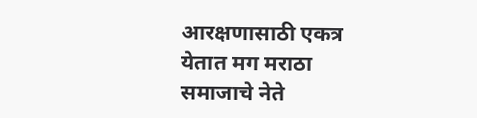आरक्षणासाठी एकत्र येतात मग मराठा समाजाचे नेते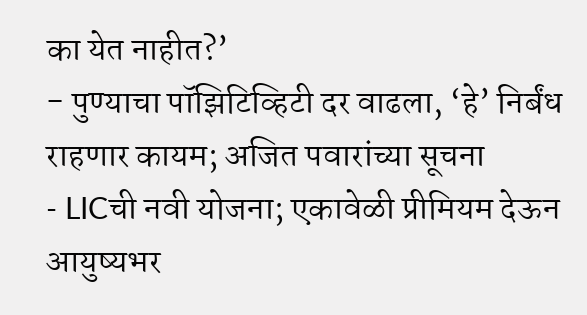का येत नाहीत?’
- पुण्याचा पॉझिटिव्हिटी दर वाढला, ‘हे’ निर्बंध राहणार कायम; अजित पवारांच्या सूचना
- LICची नवी योजना; एकावेळी प्रीमियम देऊन आयुष्यभर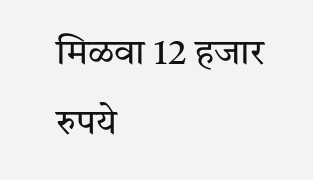मिळवा 12 हजार रुपये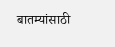बातम्यांसाठी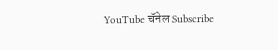YouTube चॅनेल Subscribe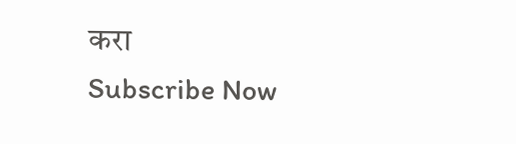करा
Subscribe Now